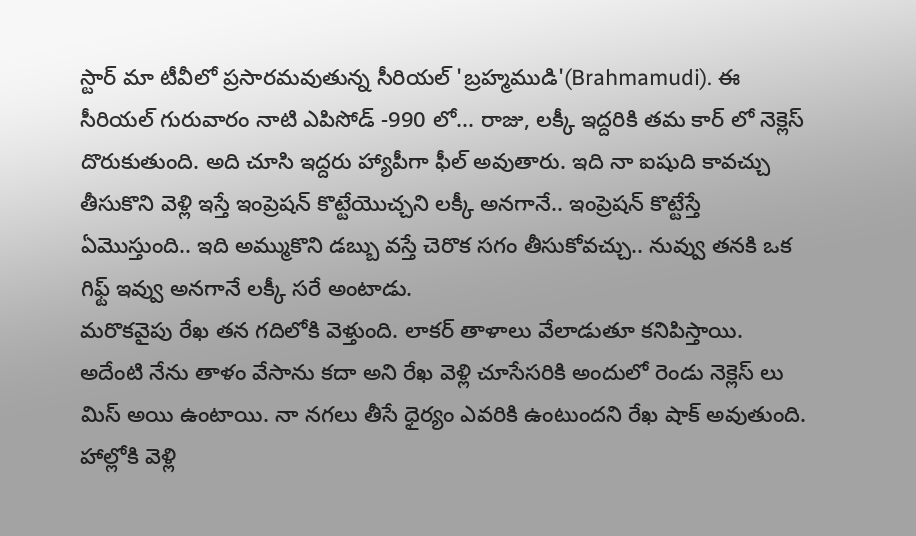స్టార్ మా టీవీలో ప్రసారమవుతున్న సీరియల్ 'బ్రహ్మముడి'(Brahmamudi). ఈ సీరియల్ గురువారం నాటి ఎపిసోడ్ -990 లో... రాజు, లక్కీ ఇద్దరికి తమ కార్ లో నెక్లెస్ దొరుకుతుంది. అది చూసి ఇద్దరు హ్యాపీగా ఫీల్ అవుతారు. ఇది నా ఐషుది కావచ్చు తీసుకొని వెళ్లి ఇస్తే ఇంప్రెషన్ కొట్టేయొచ్చని లక్కీ అనగానే.. ఇంప్రెషన్ కొట్టేస్తే ఏమొస్తుంది.. ఇది అమ్ముకొని డబ్బు వస్తే చెరొక సగం తీసుకోవచ్చు.. నువ్వు తనకి ఒక గిఫ్ట్ ఇవ్వు అనగానే లక్కీ సరే అంటాడు.
మరొకవైపు రేఖ తన గదిలోకి వెళ్తుంది. లాకర్ తాళాలు వేలాడుతూ కనిపిస్తాయి. అదేంటి నేను తాళం వేసాను కదా అని రేఖ వెళ్లి చూసేసరికి అందులో రెండు నెక్లెస్ లు మిస్ అయి ఉంటాయి. నా నగలు తీసే ధైర్యం ఎవరికి ఉంటుందని రేఖ షాక్ అవుతుంది. హాల్లోకి వెళ్లి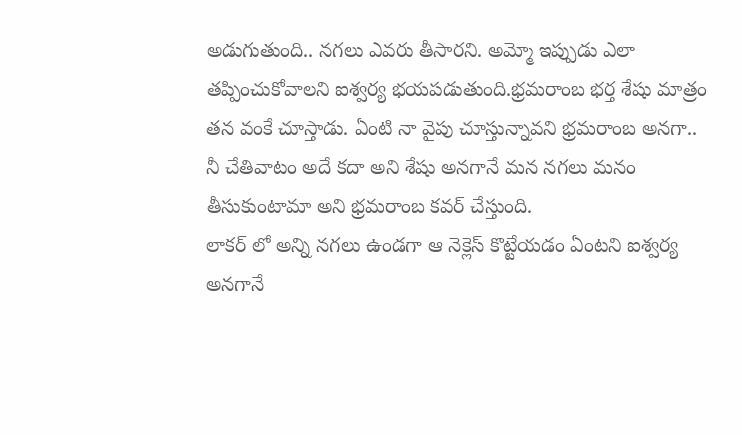అడుగుతుంది.. నగలు ఎవరు తీసారని. అమ్మో ఇప్పుడు ఎలా తప్పించుకోవాలని ఐశ్వర్య భయపడుతుంది.భ్రమరాంబ భర్త శేషు మాత్రం తన వంకే చూస్తాడు. ఏంటి నా వైపు చూస్తున్నావని భ్రమరాంబ అనగా.. నీ చేతివాటం అదే కదా అని శేషు అనగానే మన నగలు మనం తీసుకుంటామా అని భ్రమరాంబ కవర్ చేస్తుంది.
లాకర్ లో అన్ని నగలు ఉండగా ఆ నెక్లెస్ కొట్టేయడం ఏంటని ఐశ్వర్య అనగానే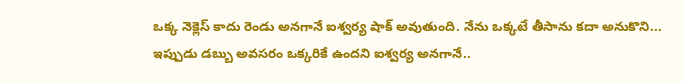ఒక్క నెక్లెస్ కాదు రెండు అనగానే ఐశ్వర్య షాక్ అవుతుంది. నేను ఒక్కటే తీసాను కదా అనుకొని... ఇప్పుడు డబ్బు అవసరం ఒక్కరికే ఉందని ఐశ్వర్య అనగానే..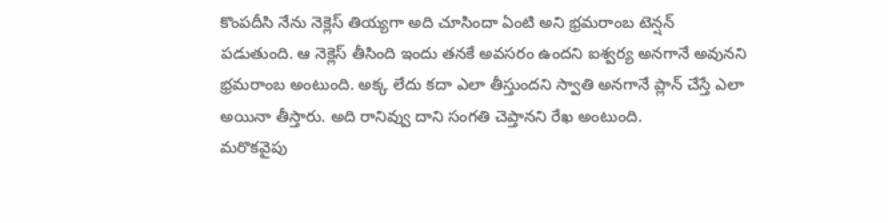కొంపదీసి నేను నెక్లెస్ తియ్యగా అది చూసిందా ఏంటి అని భ్రమరాంబ టెన్షన్ పడుతుంది. ఆ నెక్లెస్ తీసింది ఇందు తనకే అవసరం ఉందని ఐశ్వర్య అనగానే అవునని భ్రమరాంబ అంటుంది. అక్క లేదు కదా ఎలా తీస్తుందని స్వాతి అనగానే ప్లాన్ చేస్తే ఎలా అయినా తీస్తారు. అది రానివ్వు దాని సంగతి చెప్తానని రేఖ అంటుంది.
మరొకవైపు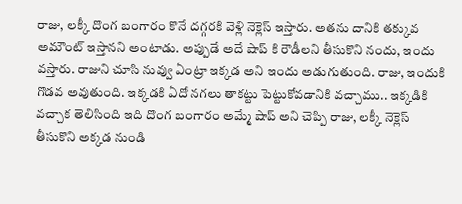రాజు, లక్కీ దొంగ బంగారం కొనే దగ్గరకి వెళ్లి నెక్లెస్ ఇస్తారు. అతను దానికి తక్కువ అమౌంట్ ఇస్తానని అంటాడు. అప్పుడే అదే షాప్ కి రౌడీలని తీసుకొని నందు, ఇందు వస్తారు. రాజుని చూసి నువ్వు ఏంట్రా ఇక్కడ అని ఇందు అడుగుతుంది. రాజు, ఇందుకి గొడవ అవుతుంది. ఇక్కడకి ఏదో నగలు తాకట్టు పెట్టుకోవడానికి వచ్చాము.. ఇక్కడికి వచ్చాక తెలిసింది ఇది దొంగ బంగారం అమ్మే షాప్ అని చెప్పి రాజు, లక్కీ నెక్లెస్ తీసుకొని అక్కడ నుండి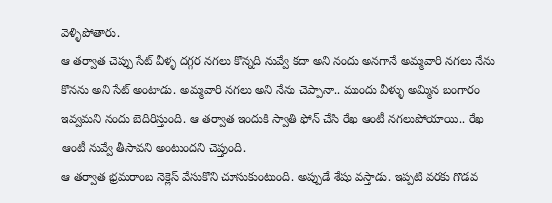వెళ్ళిపోతారు.
ఆ తర్వాత చెప్పు సేట్ వీళ్ళ దగ్గర నగలు కొన్నది నువ్వే కదా అని నందు అనగానే అమ్మవారి నగలు నేను కొనను అని సేట్ అంటాడు. అమ్మవారి నగలు అని నేను చెప్పానా.. ముందు వీళ్ళు అమ్మిన బంగారం ఇవ్వమని నందు బెదిరిస్తుంది. ఆ తర్వాత ఇందుకి స్వాతి ఫోన్ చేసి రేఖ ఆంటీ నగలుపోయాయి.. రేఖ ఆంటీ నువ్వే తీసావని అంటుందని చెప్తుంది.
ఆ తర్వాత భ్రమరాంబ నెక్లెస్ వేసుకొని చూసుకుంటుంది. అప్పుడే శేషు వస్తాడు. ఇప్పటి వరకు గొడవ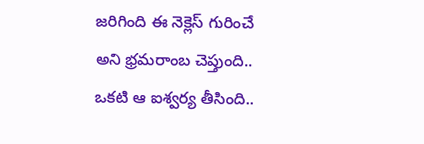జరిగింది ఈ నెక్లెస్ గురించే అని భ్రమరాంబ చెప్తుంది.. ఒకటి ఆ ఐశ్వర్య తీసింది..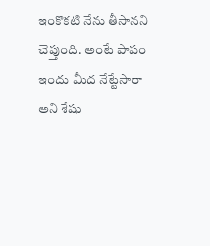ఇంకొకటి నేను తీసానని చెప్తుంది. అంటే పాపం ఇందు మీద నేట్టేసారా అని శేషు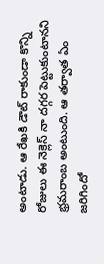అంటాడు. ఆ రేఖకి డౌట్ రాకుండా కొన్ని రోజులు ఈ నెక్లెస్ నా దగ్గర పెట్టుకుంటానని భ్రమరాంబ అంటుంది. ఆ తర్వాత ఏం జరిగిందో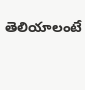తెలియాలంటే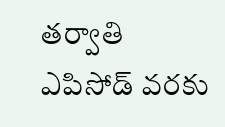తర్వాతి ఎపిసోడ్ వరకు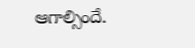ఆగాల్సిందే.